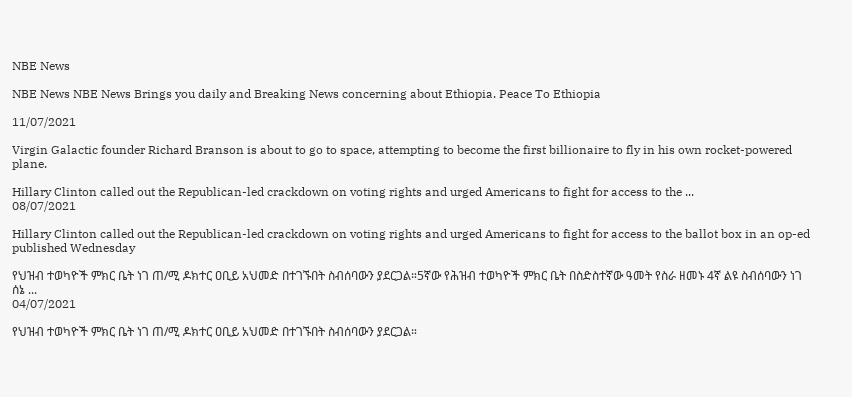NBE News

NBE News NBE News Brings you daily and Breaking News concerning about Ethiopia. Peace To Ethiopia

11/07/2021

Virgin Galactic founder Richard Branson is about to go to space, attempting to become the first billionaire to fly in his own rocket-powered plane.

Hillary Clinton called out the Republican-led crackdown on voting rights and urged Americans to fight for access to the ...
08/07/2021

Hillary Clinton called out the Republican-led crackdown on voting rights and urged Americans to fight for access to the ballot box in an op-ed published Wednesday

የህዝብ ተወካዮች ምክር ቤት ነገ ጠ/ሚ ዶክተር ዐቢይ አህመድ በተገኙበት ስብሰባውን ያደርጋል።5ኛው የሕዝብ ተወካዮች ምክር ቤት በስድስተኛው ዓመት የስራ ዘመኑ 4ኛ ልዩ ስብሰባውን ነገ ሰኔ ...
04/07/2021

የህዝብ ተወካዮች ምክር ቤት ነገ ጠ/ሚ ዶክተር ዐቢይ አህመድ በተገኙበት ስብሰባውን ያደርጋል።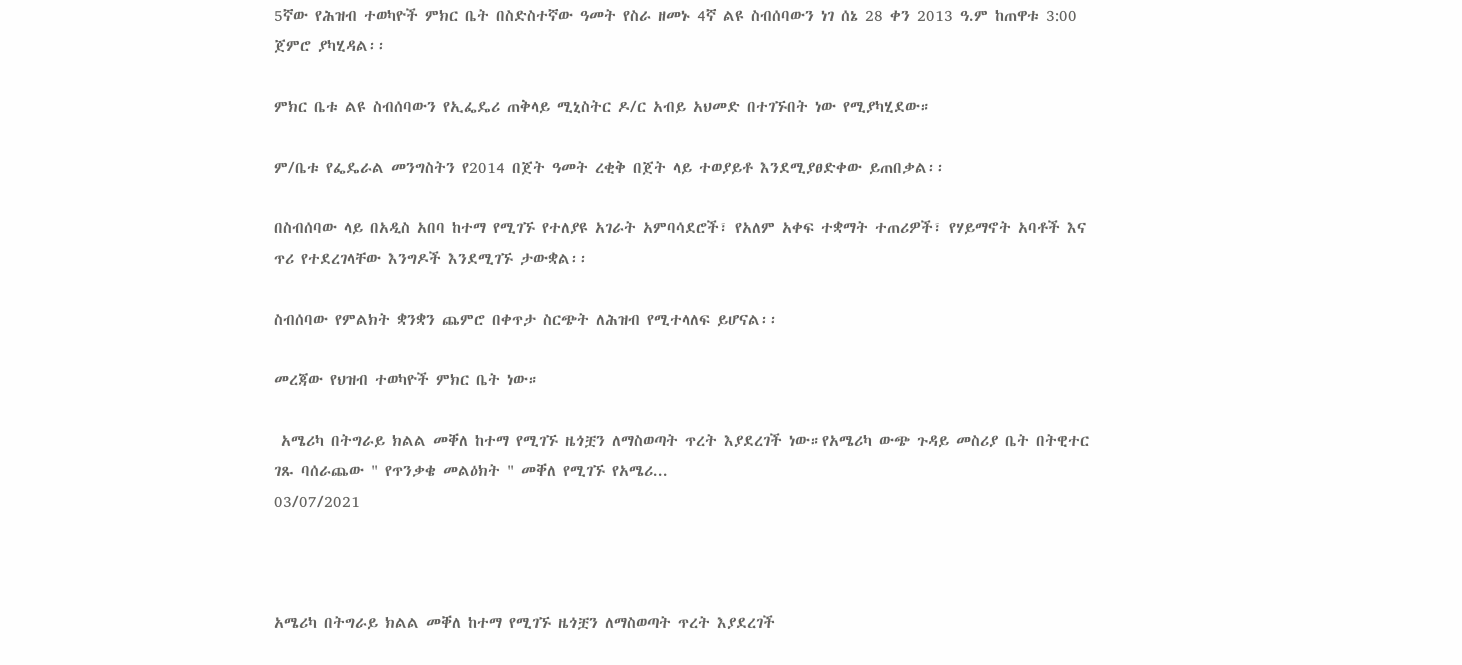5ኛው የሕዝብ ተወካዮች ምክር ቤት በስድስተኛው ዓመት የስራ ዘመኑ 4ኛ ልዩ ስብሰባውን ነገ ሰኔ 28 ቀን 2013 ዓ.ም ከጠዋቱ 3:00 ጀምሮ ያካሂዳል፡፡

ምክር ቤቱ ልዩ ስብሰባውን የኢፌዴሪ ጠቅላይ ሚኒስትር ዶ/ር አብይ አህመድ በተገኙበት ነው የሚያካሂደው።

ም/ቤቱ የፌዴራል መንግስትን የ2014 በጀት ዓመት ረቂቅ በጀት ላይ ተወያይቶ እንደሚያፀድቀው ይጠበቃል፡፡

በስብሰባው ላይ በአዲስ አበባ ከተማ የሚገኙ የተለያዩ አገራት አምባሳደሮች፣ የአለም አቀፍ ተቋማት ተጠሪዎች፣ የሃይማኖት አባቶች እና ጥሪ የተደረገላቸው እንግዶች እንደሚገኙ ታውቋል፡፡

ስብሰባው የምልክት ቋንቋን ጨምሮ በቀጥታ ስርጭት ለሕዝብ የሚተላለፍ ይሆናል፡፡

መረጃው የህዝብ ተወካዮች ምክር ቤት ነው።

 አሜሪካ በትግራይ ክልል መቐለ ከተማ የሚገኙ ዜጎቿን ለማስወጣት ጥረት እያደረገች ነው።የአሜሪካ ውጭ ጉዳይ መስሪያ ቤት በትዊተር ገጹ ባሰራጨው " የጥንቃቄ መልዕክት " መቐለ የሚገኙ የአሜሪ...
03/07/2021



አሜሪካ በትግራይ ክልል መቐለ ከተማ የሚገኙ ዜጎቿን ለማስወጣት ጥረት እያደረገች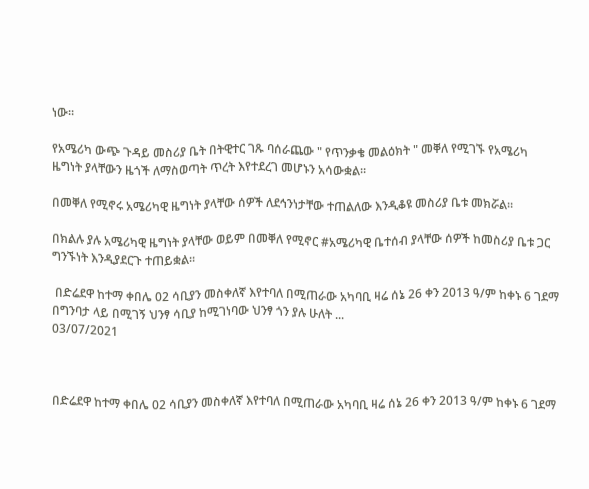ነው።

የአሜሪካ ውጭ ጉዳይ መስሪያ ቤት በትዊተር ገጹ ባሰራጨው " የጥንቃቄ መልዕክት " መቐለ የሚገኙ የአሜሪካ ዜግነት ያላቸውን ዜጎች ለማስወጣት ጥረት እየተደረገ መሆኑን አሳውቋል።

በመቐለ የሚኖሩ አሜሪካዊ ዜግነት ያላቸው ሰዎች ለደኅንነታቸው ተጠልለው እንዲቆዩ መስሪያ ቤቱ መክሯል።

በክልሉ ያሉ አሜሪካዊ ዜግነት ያላቸው ወይም በመቐለ የሚኖር #አሜሪካዊ ቤተሰብ ያላቸው ሰዎች ከመስሪያ ቤቱ ጋር ግንኙነት እንዲያደርጉ ተጠይቋል።

 በድሬደዋ ከተማ ቀበሌ 02 ሳቢያን መስቀለኛ እየተባለ በሚጠራው አካባቢ ዛሬ ሰኔ 26 ቀን 2013 ዓ/ም ከቀኑ 6 ገደማ በግንባታ ላይ በሚገኝ ህንፃ ሳቢያ ከሚገነባው ህንፃ ጎን ያሉ ሁለት ...
03/07/2021



በድሬደዋ ከተማ ቀበሌ 02 ሳቢያን መስቀለኛ እየተባለ በሚጠራው አካባቢ ዛሬ ሰኔ 26 ቀን 2013 ዓ/ም ከቀኑ 6 ገደማ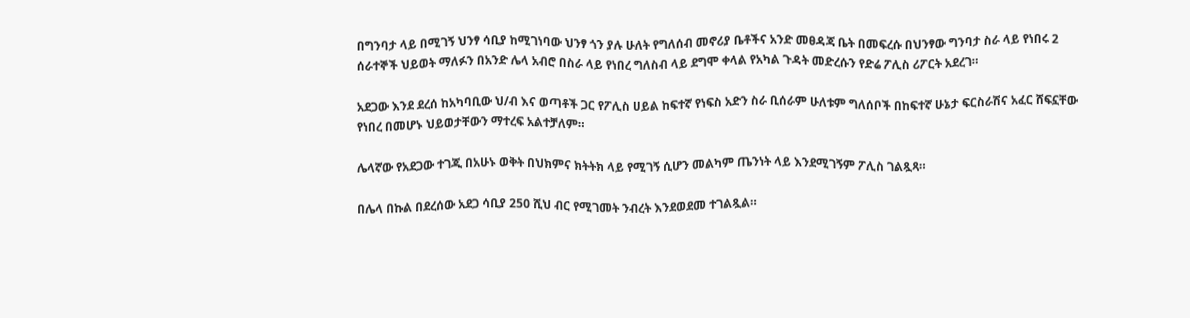በግንባታ ላይ በሚገኝ ህንፃ ሳቢያ ከሚገነባው ህንፃ ጎን ያሉ ሁለት የግለሰብ መኖሪያ ቤቶችና አንድ መፀዳጃ ቤት በመፍረሱ በህንፃው ግንባታ ስራ ላይ የነበሩ 2 ሰራተኞች ህይወት ማለፉን በአንድ ሌላ አብሮ በስራ ላይ የነበረ ግለስብ ላይ ደግሞ ቀላል የአካል ጉዳት መድረሱን የድሬ ፖሊስ ሪፖርት አደረገ።

አደጋው እንደ ደረሰ ከአካባቢው ህ/ብ እና ወጣቶች ጋር የፖሊስ ሀይል ከፍተኛ የነፍስ አድን ስራ ቢሰራም ሁለቱም ግለሰቦች በከፍተኛ ሁኔታ ፍርስራሽና አፈር ሸፍኗቸው የነበረ በመሆኑ ህይወታቸውን ማተረፍ አልተቻለም።

ሌላኛው የአደጋው ተገጂ በአሁኑ ወቅት በህክምና ክትትክ ላይ የሚገኝ ሲሆን መልካም ጤንነት ላይ እንደሚገኝም ፖሊስ ገልጿጻ።

በሌላ በኩል በደረሰው አደጋ ሳቢያ 250 ሺህ ብር የሚገመት ንብረት እንደወደመ ተገልጿል።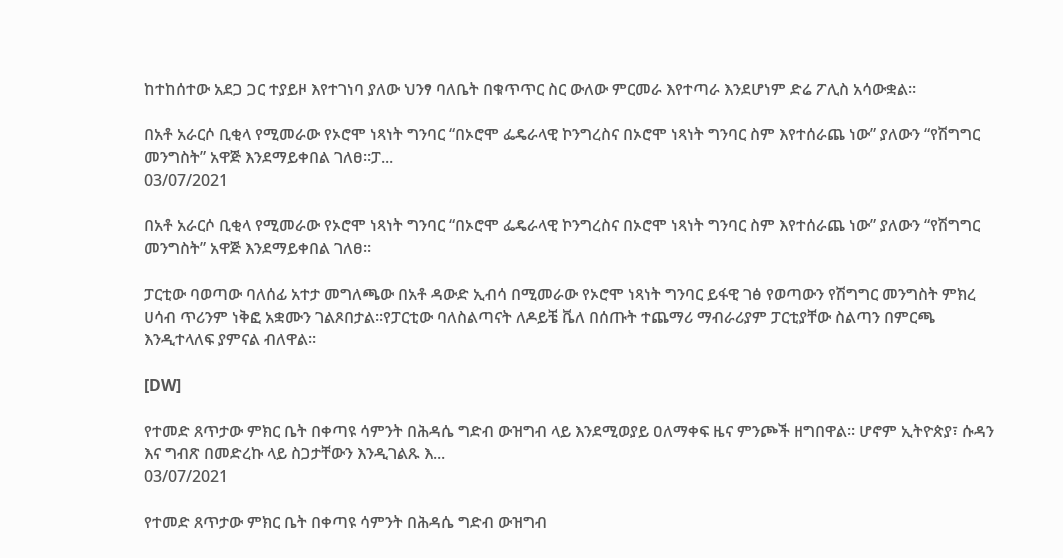ከተከሰተው አደጋ ጋር ተያይዞ እየተገነባ ያለው ህንፃ ባለቤት በቁጥጥር ስር ውለው ምርመራ እየተጣራ እንደሆነም ድሬ ፖሊስ አሳውቋል።

በአቶ አራርሶ ቢቂላ የሚመራው የኦሮሞ ነጻነት ግንባር “በኦሮሞ ፌዴራላዊ ኮንግረስና በኦሮሞ ነጻነት ግንባር ስም እየተሰራጨ ነው” ያለውን “የሽግግር መንግስት” አዋጅ እንደማይቀበል ገለፀ፡፡ፓ...
03/07/2021

በአቶ አራርሶ ቢቂላ የሚመራው የኦሮሞ ነጻነት ግንባር “በኦሮሞ ፌዴራላዊ ኮንግረስና በኦሮሞ ነጻነት ግንባር ስም እየተሰራጨ ነው” ያለውን “የሽግግር መንግስት” አዋጅ እንደማይቀበል ገለፀ፡፡

ፓርቲው ባወጣው ባለሰፊ አተታ መግለጫው በአቶ ዳውድ ኢብሳ በሚመራው የኦሮሞ ነጻነት ግንባር ይፋዊ ገፅ የወጣውን የሽግግር መንግስት ምክረ ሀሳብ ጥሪንም ነቅፎ አቋሙን ገልጾበታል፡፡የፓርቲው ባለስልጣናት ለዶይቼ ቬለ በሰጡት ተጨማሪ ማብራሪያም ፓርቲያቸው ስልጣን በምርጫ እንዲተላለፍ ያምናል ብለዋል፡፡

[DW]

የተመድ ጸጥታው ምክር ቤት በቀጣዩ ሳምንት በሕዳሴ ግድብ ውዝግብ ላይ እንደሚወያይ ዐለማቀፍ ዜና ምንጮች ዘግበዋል፡፡ ሆኖም ኢትዮጵያ፣ ሱዳን እና ግብጽ በመድረኩ ላይ ስጋታቸውን እንዲገልጹ እ...
03/07/2021

የተመድ ጸጥታው ምክር ቤት በቀጣዩ ሳምንት በሕዳሴ ግድብ ውዝግብ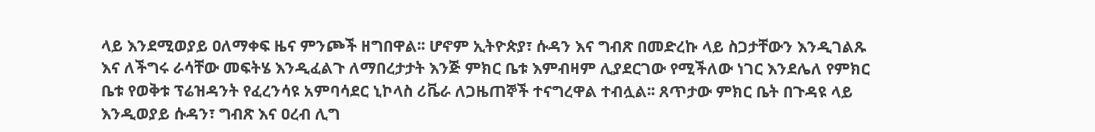ላይ እንደሚወያይ ዐለማቀፍ ዜና ምንጮች ዘግበዋል፡፡ ሆኖም ኢትዮጵያ፣ ሱዳን እና ግብጽ በመድረኩ ላይ ስጋታቸውን እንዲገልጹ እና ለችግሩ ራሳቸው መፍትሄ እንዲፈልጉ ለማበረታታት እንጅ ምክር ቤቱ እምብዛም ሊያደርገው የሚችለው ነገር እንደሌለ የምክር ቤቱ የወቅቱ ፕሬዝዳንት የፈረንሳዩ አምባሳደር ኒኮላስ ሪቬራ ለጋዜጠኞች ተናግረዋል ተብሏል፡፡ ጸጥታው ምክር ቤት በጉዳዩ ላይ እንዲወያይ ሱዳን፣ ግብጽ እና ዐረብ ሊግ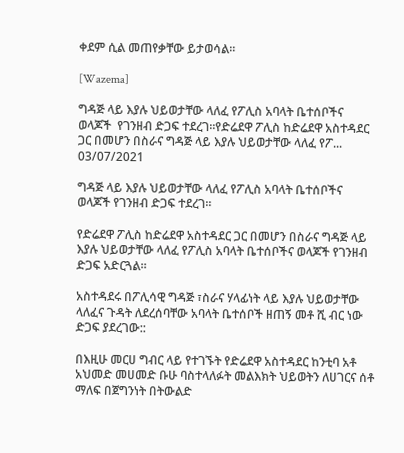ቀደም ሲል መጠየቃቸው ይታወሳል፡፡

[Wazema]

ግዳጅ ላይ እያሉ ህይወታቸው ላለፈ የፖሊስ አባላት ቤተሰቦችና ወላጆች  የገንዘብ ድጋፍ ተደረገ።የድሬደዋ ፖሊስ ከድሬደዋ አስተዳደር ጋር በመሆን በስራና ግዳጅ ላይ እያሉ ህይወታቸው ላለፈ የፖ...
03/07/2021

ግዳጅ ላይ እያሉ ህይወታቸው ላለፈ የፖሊስ አባላት ቤተሰቦችና ወላጆች የገንዘብ ድጋፍ ተደረገ።

የድሬደዋ ፖሊስ ከድሬደዋ አስተዳደር ጋር በመሆን በስራና ግዳጅ ላይ እያሉ ህይወታቸው ላለፈ የፖሊስ አባላት ቤተሰቦችና ወላጆች የገንዘብ ድጋፍ አድርጓል።

አስተዳደሩ በፖሊሳዊ ግዳጅ ፣ስራና ሃላፊነት ላይ እያሉ ህይወታቸው ላለፈና ጉዳት ለደረሰባቸው አባላት ቤተሰቦች ዘጠኝ መቶ ሺ ብር ነው ድጋፍ ያደረገው::

በእዚሁ መርሀ ግብር ላይ የተገኙት የድሬደዋ አስተዳደር ከንቲባ አቶ አህመድ መሀመድ ቡሁ ባስተላለፉት መልእክት ህይወትን ለሀገርና ሰቶ ማለፍ በጀግንነት በትውልድ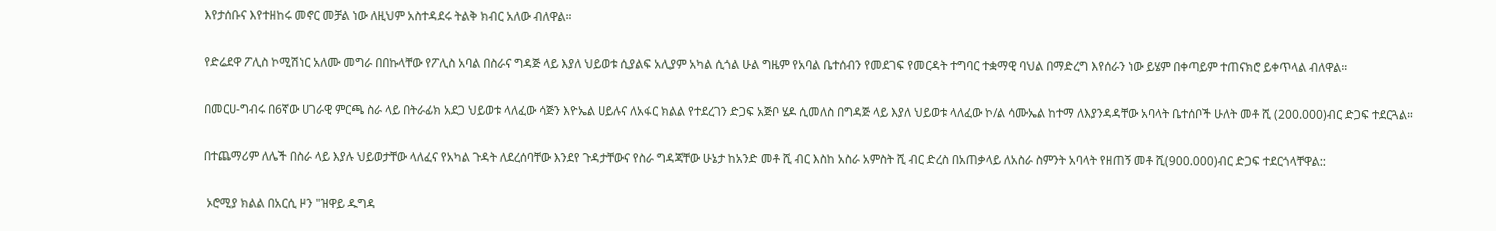እየታሰቡና እየተዘከሩ መኖር መቻል ነው ለዚህም አስተዳደሩ ትልቅ ክብር አለው ብለዋል።

የድሬደዋ ፖሊስ ኮሚሽነር አለሙ መግራ በበኩላቸው የፖሊስ አባል በስራና ግዳጅ ላይ እያለ ህይወቱ ሲያልፍ አሊያም አካል ሲጎል ሁል ግዜም የአባል ቤተሰብን የመደገፍ የመርዳት ተግባር ተቋማዊ ባህል በማድረግ እየሰራን ነው ይሄም በቀጣይም ተጠናክሮ ይቀጥላል ብለዋል።

በመርሀ-ግብሩ በ6ኛው ሀገራዊ ምርጫ ስራ ላይ በትራፊክ አደጋ ህይወቱ ላለፈው ሳጅን እዮኤል ሀይሉና ለአፋር ክልል የተደረገን ድጋፍ አጅቦ ሄዶ ሲመለስ በግዳጅ ላይ እያለ ህይወቱ ላለፈው ኮ/ል ሳሙኤል ከተማ ለእያንዳዳቸው አባላት ቤተሰቦች ሁለት መቶ ሺ (200.000)ብር ድጋፍ ተደርጓል።

በተጨማሪም ለሌች በስራ ላይ እያሉ ህይወታቸው ላለፈና የአካል ጉዳት ለደረሰባቸው እንደየ ጉዳታቸውና የስራ ግዳጃቸው ሁኔታ ከአንድ መቶ ሺ ብር እስከ አስራ አምስት ሺ ብር ድረስ በአጠቃላይ ለአስራ ስምንት አባላት የዘጠኝ መቶ ሺ(900.000)ብር ድጋፍ ተደርጎላቸዋል::

 ኦሮሚያ ክልል በአርሲ ዞን "ዝዋይ ዱግዳ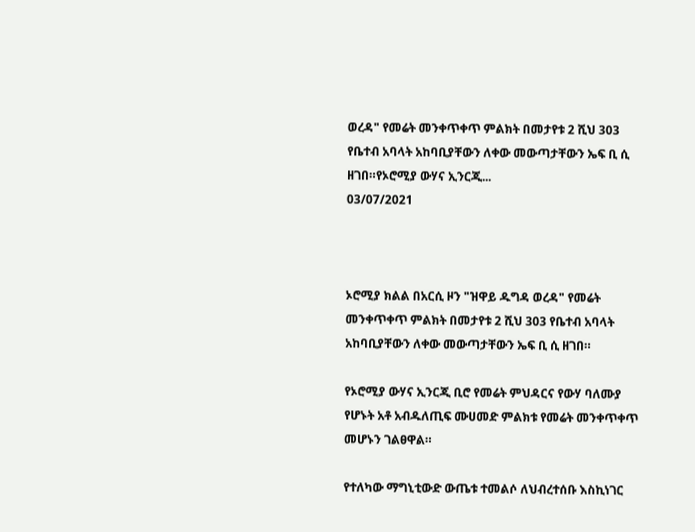ወረዳ" የመሬት መንቀጥቀጥ ምልክት በመታየቱ 2 ሺህ 303 የቤተብ አባላት አከባቢያቸውን ለቀው መውጣታቸውን ኤፍ ቢ ሲ ዘገበ።የኦሮሚያ ውሃና ኢንርጂ...
03/07/2021



ኦሮሚያ ክልል በአርሲ ዞን "ዝዋይ ዱግዳ ወረዳ" የመሬት መንቀጥቀጥ ምልክት በመታየቱ 2 ሺህ 303 የቤተብ አባላት አከባቢያቸውን ለቀው መውጣታቸውን ኤፍ ቢ ሲ ዘገበ።

የኦሮሚያ ውሃና ኢንርጂ ቢሮ የመሬት ምህዳርና የውሃ ባለሙያ የሆኑት አቶ አብዱለጢፍ ሙሀመድ ምልክቱ የመሬት መንቀጥቀጥ መሆኑን ገልፀዋል።

የተለካው ማግኒቲውድ ውጤቱ ተመልሶ ለህብረተሰቡ እስኪነገር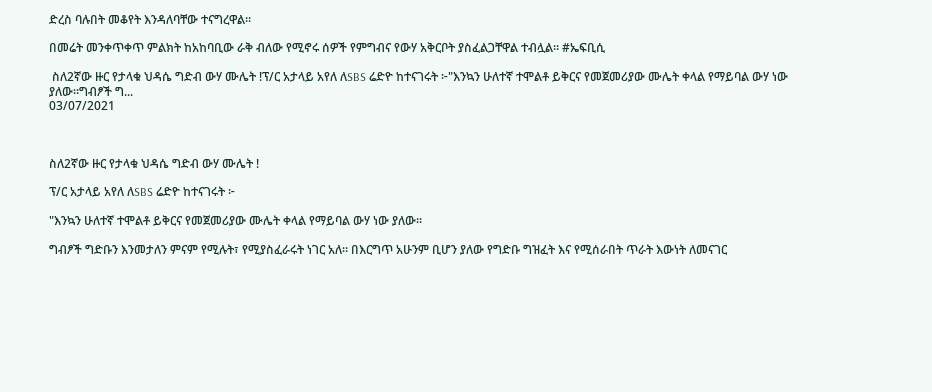ድረስ ባሉበት መቆየት እንዳለባቸው ተናግረዋል።

በመሬት መንቀጥቀጥ ምልክት ከአከባቢው ራቅ ብለው የሚኖሩ ሰዎች የምግብና የውሃ አቅርቦት ያስፈልጋቸዋል ተብሏል። #ኤፍቢሲ

 ስለ2ኛው ዙር የታላቁ ህዳሴ ግድብ ውሃ ሙሌት !ፕ/ር አታላይ አየለ ለSBS ሬድዮ ከተናገሩት ፦"እንኳን ሁለተኛ ተሞልቶ ይቅርና የመጀመሪያው ሙሌት ቀላል የማይባል ውሃ ነው ያለው።ግብፆች ግ...
03/07/2021



ስለ2ኛው ዙር የታላቁ ህዳሴ ግድብ ውሃ ሙሌት !

ፕ/ር አታላይ አየለ ለSBS ሬድዮ ከተናገሩት ፦

"እንኳን ሁለተኛ ተሞልቶ ይቅርና የመጀመሪያው ሙሌት ቀላል የማይባል ውሃ ነው ያለው።

ግብፆች ግድቡን እንመታለን ምናም የሚሉት፣ የሚያስፈራሩት ነገር አለ። በእርግጥ አሁንም ቢሆን ያለው የግድቡ ግዝፈት እና የሚሰራበት ጥራት እውነት ለመናገር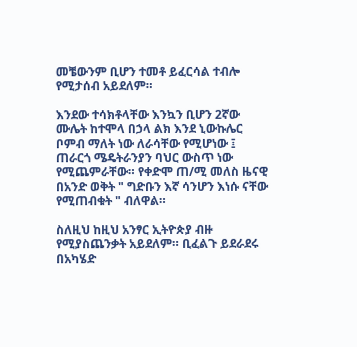መቼውንም ቢሆን ተመቶ ይፈርሳል ተብሎ የሚታሰብ አይደለም።

እንደው ተሳክቶላቸው እንኳን ቢሆን 2ኛው ሙሌት ከተሞላ በኃላ ልክ እንደ ኒውኩሌር ቦምብ ማለት ነው ለራሳቸው የሚሆነው ፤ ጠራርጎ ሜዴትራንያን ባህር ውስጥ ነው የሚጨምራቸው። የቀድሞ ጠ/ሚ መለስ ዜናዊ በአንድ ወቅት " ግድቡን እኛ ሳንሆን እነሱ ናቸው የሚጠብቁት " ብለዋል።

ስለዚህ ከዚህ አንፃር ኢትዮጵያ ብዙ የሚያስጨንቃት አይደለም። ቢፈልጉ ይደራደሩ በአካሄድ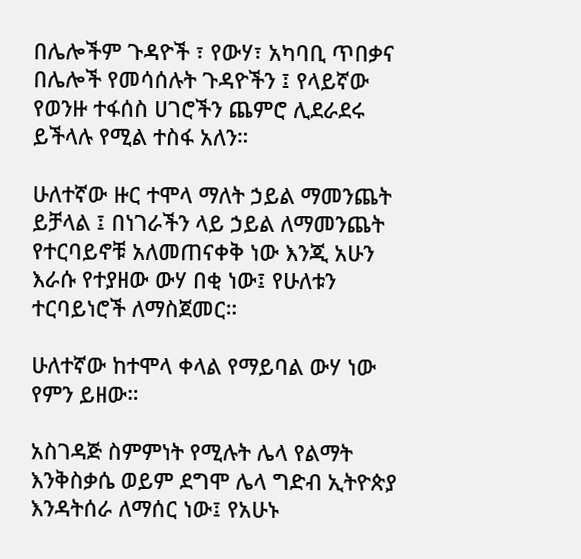በሌሎችም ጉዳዮች ፣ የውሃ፣ አካባቢ ጥበቃና በሌሎች የመሳሰሉት ጉዳዮችን ፤ የላይኛው የወንዙ ተፋሰስ ሀገሮችን ጨምሮ ሊደራደሩ ይችላሉ የሚል ተስፋ አለን።

ሁለተኛው ዙር ተሞላ ማለት ኃይል ማመንጨት ይቻላል ፤ በነገራችን ላይ ኃይል ለማመንጨት የተርባይኖቹ አለመጠናቀቅ ነው እንጂ አሁን እራሱ የተያዘው ውሃ በቂ ነው፤ የሁለቱን ተርባይነሮች ለማስጀመር።

ሁለተኛው ከተሞላ ቀላል የማይባል ውሃ ነው የምን ይዘው።

አስገዳጅ ስምምነት የሚሉት ሌላ የልማት እንቅስቃሴ ወይም ደግሞ ሌላ ግድብ ኢትዮጵያ እንዳትሰራ ለማሰር ነው፤ የአሁኑ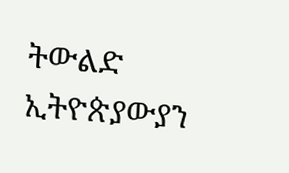ትውልድ ኢትዮጵያውያን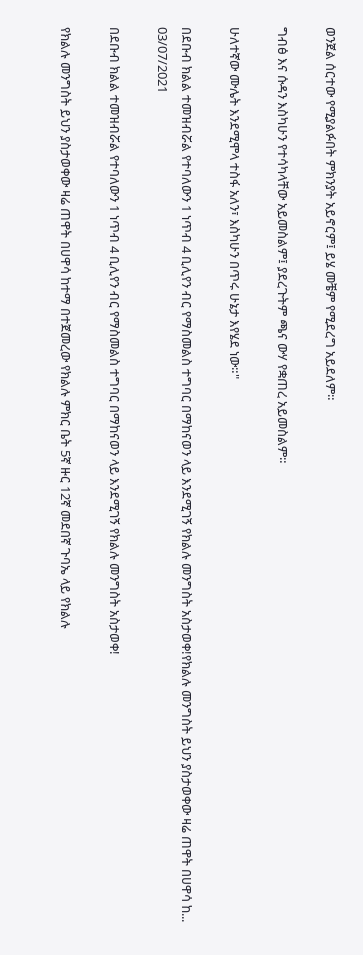ወንጀል ሰርተው የሚያልፉበት ምክንያት አይኖርም፤ ይሄ መቼም የሚደረግ አይደለም።

ግብፅ እና ሱዳን እስካሁን የተሳካላቸው አይመስልም፤ ያደረጉትም ጫና ውሃ የቋጠረ አይመስልም።

ሁለተኛው ሙሌት እንደሚሞላ ተስፋ አለን፣ እስካሁን በጥሩ ሁኔታ እየሄደ ነው።"

በደቡብ ክልል ተመዝብሯል የተባለውን 1 ነጥብ 4 ቢሊየን ብር የማስመልስ ተግባር በማከናወን ላይ እንደሚገኝ የክልሉ መንግስት አስታወቀ!የክልሉ መንግስት ይህን ያስታወቀው ዛሬ ጠዋት በሀዋሳ ከ...
03/07/2021

በደቡብ ክልል ተመዝብሯል የተባለውን 1 ነጥብ 4 ቢሊየን ብር የማስመልስ ተግባር በማከናወን ላይ እንደሚገኝ የክልሉ መንግስት አስታወቀ!

የክልሉ መንግስት ይህን ያስታወቀው ዛሬ ጠዋት በሀዋሳ ከተማ በተጀመረው የክልሉ ምክር ቤት 5ኛ ዙር 12ኛ መደበኛ ጉባኤ ላይ የክልሉ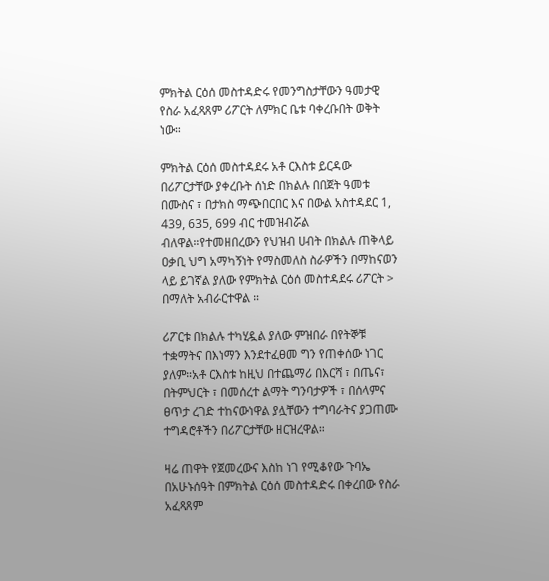ምክትል ርዕሰ መስተዳድሩ የመንግስታቸውን ዓመታዊ የስራ አፈጻጸም ሪፖርት ለምክር ቤቱ ባቀረቡበት ወቅት ነው።

ምክትል ርዕሰ መስተዳደሩ አቶ ርእስቱ ይርዳው በሪፖርታቸው ያቀረቡት ሰነድ በክልሉ በበጀት ዓመቱ በሙስና ፣ በታክስ ማጭበርበር እና በውል አስተዳደር 1, 439, 635, 699 ብር ተመዝብሯል ብለዋል።የተመዘበረውን የህዝብ ሀብት በክልሉ ጠቅላይ ዐቃቢ ህግ አማካኝነት የማስመለስ ስራዎችን በማከናወን ላይ ይገኛል ያለው የምክትል ርዕሰ መስተዳደሩ ሪፖርት > በማለት አብራርተዋል ።

ሪፖርቱ በክልሉ ተካሂዷል ያለው ምዝበራ በየትኞቹ ተቋማትና በእነማን እንደተፈፀመ ግን የጠቀሰው ነገር ያለም።አቶ ርእስቱ ከዚህ በተጨማሪ በእርሻ ፣ በጤና፣ በትምህርት ፣ በመሰረተ ልማት ግንባታዎች ፣ በሰላምና ፀጥታ ረገድ ተከናውነዋል ያሏቸውን ተግባራትና ያጋጠሙ ተግዳሮቶችን በሪፖርታቸው ዘርዝረዋል።

ዛሬ ጠዋት የጀመረውና እስከ ነገ የሚቆየው ጉባኤ በአሁኑሰዓት በምክትል ርዕሰ መስተዳድሩ በቀረበው የስራ አፈጻጸም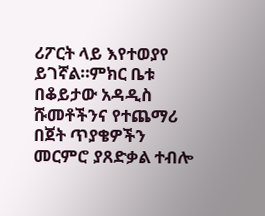ሪፖርት ላይ እየተወያየ ይገኛል።ምክር ቤቱ በቆይታው አዳዲስ ሹመቶችንና የተጨማሪ በጀት ጥያቄዎችን መርምሮ ያጸድቃል ተብሎ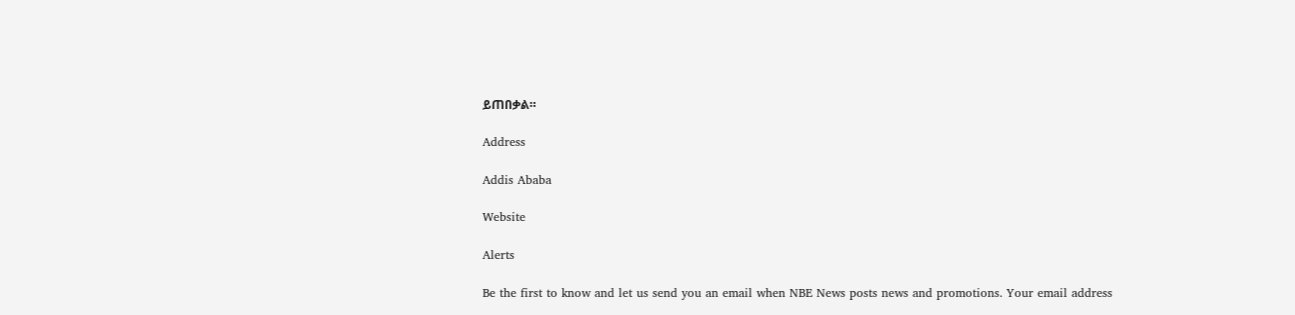ይጠበቃል።

Address

Addis Ababa

Website

Alerts

Be the first to know and let us send you an email when NBE News posts news and promotions. Your email address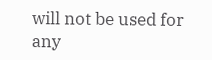will not be used for any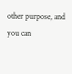other purpose, and you can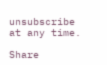unsubscribe at any time.

Share